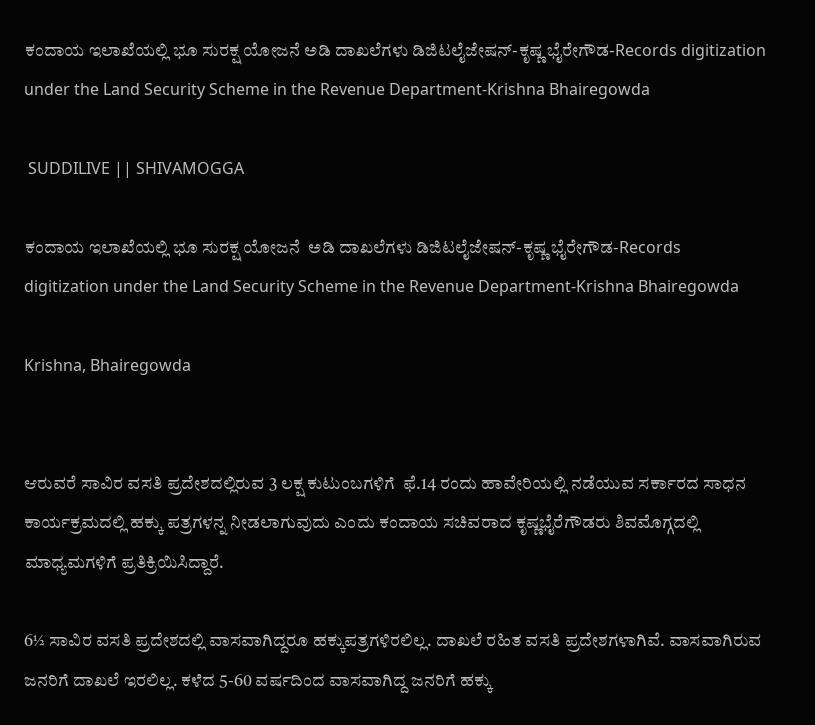ಕಂದಾಯ ಇಲಾಖೆಯಲ್ಲಿ ಭೂ ಸುರಕ್ಷ ಯೋಜನೆ ಅಡಿ ದಾಖಲೆಗಳು ಡಿಜಿಟಲೈಜೇಷನ್-ಕೃಷ್ಣ ಭೈರೇಗೌಡ-Records digitization under the Land Security Scheme in the Revenue Department-Krishna Bhairegowda

 SUDDILIVE || SHIVAMOGGA

ಕಂದಾಯ ಇಲಾಖೆಯಲ್ಲಿ ಭೂ ಸುರಕ್ಷ ಯೋಜನೆ  ಅಡಿ ದಾಖಲೆಗಳು ಡಿಜಿಟಲೈಜೇಷನ್-ಕೃಷ್ಣ ಭೈರೇಗೌಡ-Records digitization under the Land Security Scheme in the Revenue Department-Krishna Bhairegowda

Krishna, Bhairegowda


ಆರುವರೆ ಸಾವಿರ ವಸತಿ ಪ್ರದೇಶದಲ್ಲಿರುವ 3 ಲಕ್ಷ ಕುಟುಂಬಗಳಿಗೆ  ಫೆ.14 ರಂದು ಹಾವೇರಿಯಲ್ಲಿ ನಡೆಯುವ ಸರ್ಕಾರದ ಸಾಧನ ಕಾರ್ಯಕ್ರಮದಲ್ಲಿ ಹಕ್ಕು ಪತ್ರಗಳನ್ನ ನೀಡಲಾಗುವುದು ಎಂದು ಕಂದಾಯ ಸಚಿವರಾದ ಕೃಷ್ಣಭೈರೆಗೌಡರು ಶಿವಮೊಗ್ಗದಲ್ಲಿ ಮಾಧ್ಯಮಗಳಿಗೆ ಪ್ರತಿಕ್ರಿಯಿಸಿದ್ದಾರೆ.

6½ ಸಾವಿರ ವಸತಿ ಪ್ರದೇಶದಲ್ಲಿ ವಾಸವಾಗಿದ್ದರೂ ಹಕ್ಕುಪತ್ರಗಳಿರಲಿಲ್ಲ. ದಾಖಲೆ ರಹಿತ ವಸತಿ ಪ್ರದೇಶಗಳಾಗಿವೆ. ವಾಸವಾಗಿರುವ ಜನರಿಗೆ ದಾಖಲೆ ಇರಲಿಲ್ಲ. ಕಳೆದ 5-60 ವರ್ಷದಿಂದ ವಾಸವಾಗಿದ್ದ ಜನರಿಗೆ ಹಕ್ಕು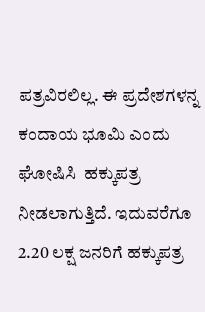ಪತ್ರವಿರಲಿಲ್ಲ. ಈ ಪ್ರದೇಶಗಳನ್ನ ಕಂದಾಯ ಭೂಮಿ ಎಂದು ಘೋಷಿಸಿ  ಹಕ್ಕುಪತ್ರ ನೀಡಲಾಗುತ್ತಿದೆ. ಇದುವರೆಗೂ 2.20 ಲಕ್ಷ ಜನರಿಗೆ ಹಕ್ಕುಪತ್ರ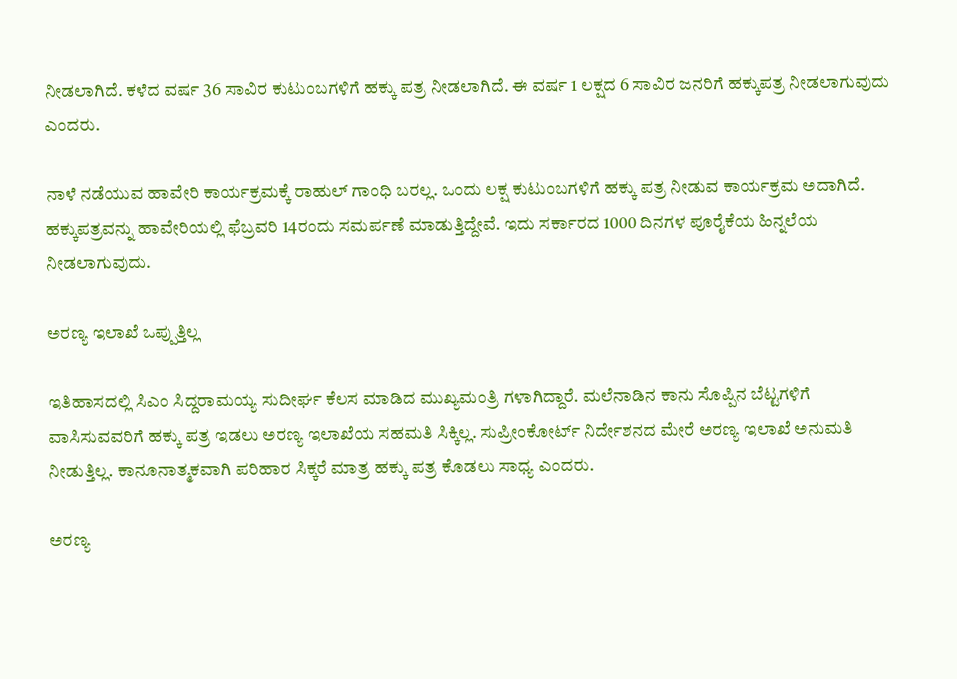ನೀಡಲಾಗಿದೆ. ಕಳೆದ ವರ್ಷ 36 ಸಾವಿರ ಕುಟುಂಬಗಳಿಗೆ ಹಕ್ಕು ಪತ್ರ ನೀಡಲಾಗಿದೆ. ಈ ವರ್ಷ 1 ಲಕ್ಷದ 6 ಸಾವಿರ ಜನರಿಗೆ ಹಕ್ಕುಪತ್ರ ನೀಡಲಾಗುವುದು ಎಂದರು.

ನಾಳೆ ನಡೆಯುವ ಹಾವೇರಿ ಕಾರ್ಯಕ್ರಮಕ್ಕೆ ರಾಹುಲ್ ಗಾಂಧಿ ಬರಲ್ಲ. ಒಂದು ಲಕ್ಷ ಕುಟುಂಬಗಳಿಗೆ ಹಕ್ಕು ಪತ್ರ ನೀಡುವ ಕಾರ್ಯಕ್ರಮ ಅದಾಗಿದೆ. ಹಕ್ಕುಪತ್ರವನ್ನು ಹಾವೇರಿಯಲ್ಲಿ ಫೆಬ್ರವರಿ 14ರಂದು ಸಮರ್ಪಣೆ ಮಾಡುತ್ತಿದ್ದೇವೆ. ಇದು ಸರ್ಕಾರದ 1000 ದಿನಗಳ ಪೂರೈಕೆಯ ಹಿನ್ನಲೆಯ ನೀಡಲಾಗುವುದು.

ಅರಣ್ಯ ಇಲಾಖೆ ಒಪ್ಪುತ್ತಿಲ್ಲ

ಇತಿಹಾಸದಲ್ಲಿ ಸಿಎಂ ಸಿದ್ದರಾಮಯ್ಯ ಸುದೀರ್ಘ ಕೆಲಸ ಮಾಡಿದ ಮುಖ್ಯಮಂತ್ರಿ ಗಳಾಗಿದ್ದಾರೆ. ಮಲೆನಾಡಿನ ಕಾನು ಸೊಪ್ಪಿನ ಬೆಟ್ಟಗಳಿಗೆ ವಾಸಿಸುವವರಿಗೆ ಹಕ್ಕು ಪತ್ರ ಇಡಲು ಅರಣ್ಯ ಇಲಾಖೆಯ ಸಹಮತಿ ಸಿಕ್ಕಿಲ್ಲ. ಸುಪ್ರೀಂಕೋರ್ಟ್ ನಿರ್ದೇಶನದ ಮೇರೆ ಅರಣ್ಯ ಇಲಾಖೆ ಅನುಮತಿ ನೀಡುತ್ತಿಲ್ಲ. ಕಾನೂನಾತ್ಮಕವಾಗಿ ಪರಿಹಾರ ಸಿಕ್ಕರೆ ಮಾತ್ರ ಹಕ್ಕು ಪತ್ರ ಕೊಡಲು ಸಾಧ್ಯ ಎಂದರು.

ಅರಣ್ಯ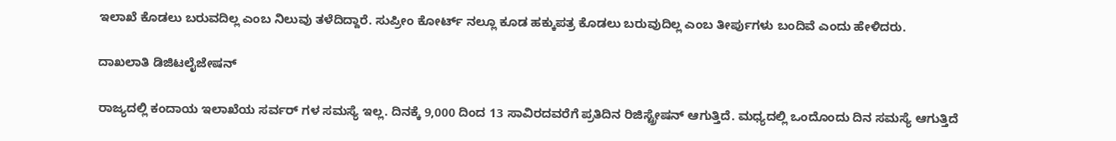ಇಲಾಖೆ ಕೊಡಲು ಬರುವದಿಲ್ಲ ಎಂಬ ನಿಲುವು ತಳೆದಿದ್ದಾರೆ. ಸುಪ್ರೀಂ ಕೋರ್ಟ್ ನಲ್ಲೂ ಕೂಡ ಹಕ್ಕುಪತ್ರ ಕೊಡಲು ಬರುವುದಿಲ್ಲ ಎಂಬ ತೀರ್ಪುಗಳು ಬಂದಿವೆ ಎಂದು ಹೇಳಿದರು.

ದಾಖಲಾತಿ ಡಿಜಿಟಲೈಜೇಷನ್

ರಾಜ್ಯದಲ್ಲಿ ಕಂದಾಯ ಇಲಾಖೆಯ ಸರ್ವರ್ ಗಳ ಸಮಸ್ಯೆ ಇಲ್ಲ. ದಿನಕ್ಕೆ 9,000 ದಿಂದ 13 ಸಾವಿರದವರೆಗೆ ಪ್ರತಿದಿನ ರಿಜಿಸ್ಟ್ರೇಷನ್ ಆಗುತ್ತಿದೆ. ಮಧ್ಯದಲ್ಲಿ ಒಂದೊಂದು ದಿನ ಸಮಸ್ಯೆ ಆಗುತ್ತಿದೆ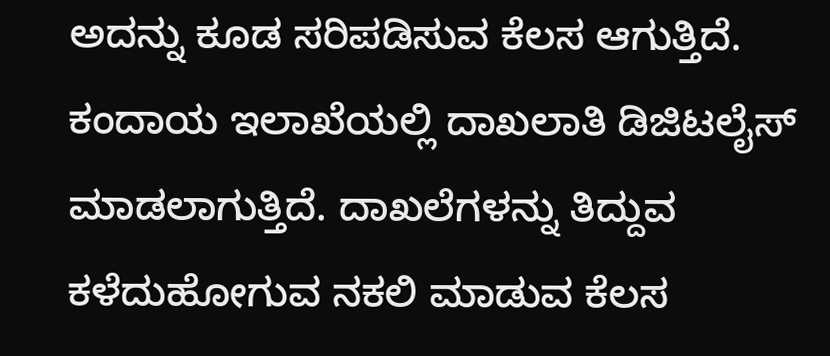ಅದನ್ನು ಕೂಡ ಸರಿಪಡಿಸುವ ಕೆಲಸ ಆಗುತ್ತಿದೆ. ಕಂದಾಯ ಇಲಾಖೆಯಲ್ಲಿ ದಾಖಲಾತಿ ಡಿಜಿಟಲೈಸ್ ಮಾಡಲಾಗುತ್ತಿದೆ. ದಾಖಲೆಗಳನ್ನು ತಿದ್ದುವ ಕಳೆದುಹೋಗುವ ನಕಲಿ ಮಾಡುವ ಕೆಲಸ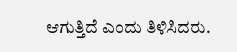ಆಗುತ್ತಿದೆ ಎಂದು ತಿಳಿಸಿದರು.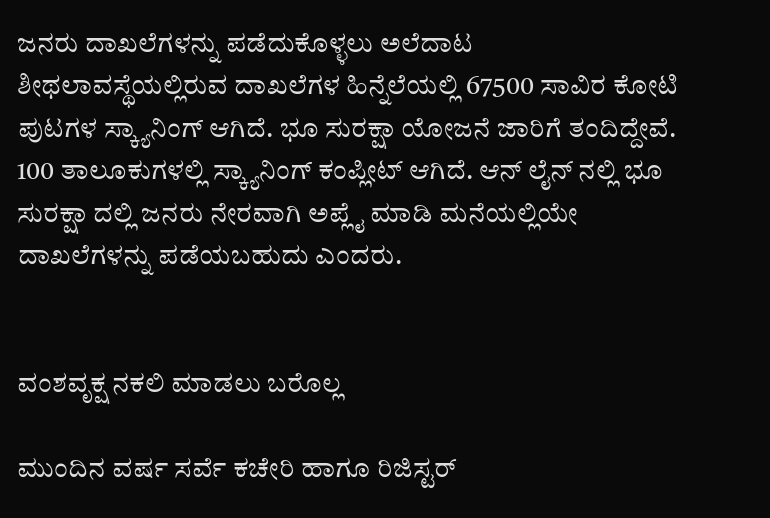ಜನರು ದಾಖಲೆಗಳನ್ನು ಪಡೆದುಕೊಳ್ಳಲು ಅಲೆದಾಟ ಶೀಥಲಾವಸ್ಥೆಯಲ್ಲಿರುವ ದಾಖಲೆಗಳ ಹಿನ್ನೆಲೆಯಲ್ಲಿ 67500 ಸಾವಿರ ಕೋಟಿ ಪುಟಗಳ ಸ್ಕ್ಯಾನಿಂಗ್ ಆಗಿದೆ. ಭೂ ಸುರಕ್ಷಾ ಯೋಜನೆ ಜಾರಿಗೆ ತಂದಿದ್ದೇವೆ. 100 ತಾಲೂಕುಗಳಲ್ಲಿ ಸ್ಕ್ಯಾನಿಂಗ್ ಕಂಪ್ಲೀಟ್ ಆಗಿದೆ. ಆನ್ ಲೈನ್ ನಲ್ಲಿ ಭೂ ಸುರಕ್ಷಾ ದಲ್ಲಿ ಜನರು ನೇರವಾಗಿ ಅಪ್ಲೈ ಮಾಡಿ ಮನೆಯಲ್ಲಿಯೇ ದಾಖಲೆಗಳನ್ನು ಪಡೆಯಬಹುದು ಎಂದರು.


ವಂಶವೃಕ್ಷ ನಕಲಿ ಮಾಡಲು ಬರೊಲ್ಲ

ಮುಂದಿನ ವರ್ಷ ಸರ್ವೆ ಕಚೇರಿ ಹಾಗೂ ರಿಜಿಸ್ಟರ್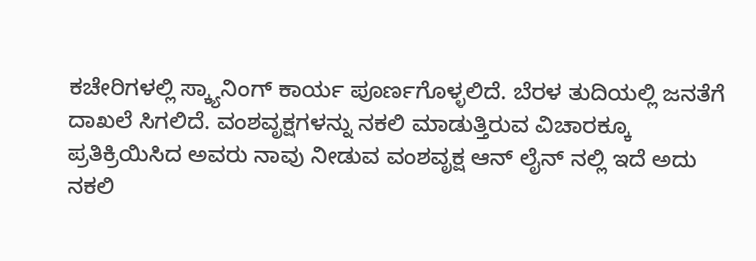ಕಚೇರಿಗಳಲ್ಲಿ ಸ್ಕ್ಯಾನಿಂಗ್ ಕಾರ್ಯ ಪೂರ್ಣಗೊಳ್ಳಲಿದೆ. ಬೆರಳ ತುದಿಯಲ್ಲಿ ಜನತೆಗೆ ದಾಖಲೆ ಸಿಗಲಿದೆ. ವಂಶವೃಕ್ಷಗಳನ್ನು ನಕಲಿ ಮಾಡುತ್ತಿರುವ ವಿಚಾರಕ್ಕೂ ಪ್ರತಿಕ್ರಿಯಿಸಿದ ಅವರು ನಾವು ನೀಡುವ ವಂಶವೃಕ್ಷ ಆನ್ ಲೈನ್ ನಲ್ಲಿ ಇದೆ ಅದು ನಕಲಿ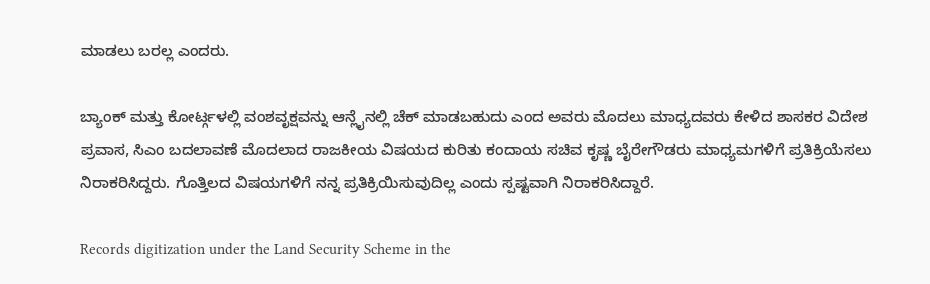ಮಾಡಲು ಬರಲ್ಲ ಎಂದರು.

ಬ್ಯಾಂಕ್ ಮತ್ತು ಕೋರ್ಟ್ಗಳಲ್ಲಿ ವಂಶವೃಕ್ಷವನ್ನು ಆನ್ಲೈನಲ್ಲಿ ಚೆಕ್ ಮಾಡಬಹುದು ಎಂದ ಅವರು ಮೊದಲು ಮಾಧ್ಯದವರು ಕೇಳಿದ ಶಾಸಕರ ವಿದೇಶ ಪ್ರವಾಸ, ಸಿಎಂ ಬದಲಾವಣೆ ಮೊದಲಾದ ರಾಜಕೀಯ ವಿಷಯದ ಕುರಿತು ಕಂದಾಯ ಸಚಿವ ಕೃಷ್ಣ ಬೈರೇಗೌಡರು ಮಾಧ್ಯಮಗಳಿಗೆ ಪ್ರತಿಕ್ರಿಯೆಸಲು ನಿರಾಕರಿಸಿದ್ದರು. ಗೊತ್ತಿಲದ ವಿಷಯಗಳಿಗೆ ನನ್ನ ಪ್ರತಿಕ್ರಿಯಿಸುವುದಿಲ್ಲ ಎಂದು ಸ್ಪಷ್ಟವಾಗಿ ನಿರಾಕರಿಸಿದ್ದಾರೆ.

Records digitization under the Land Security Scheme in the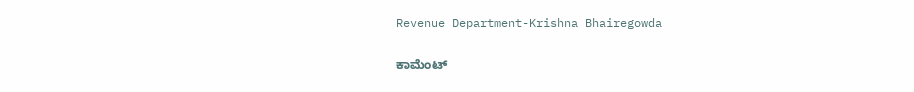Revenue Department-Krishna Bhairegowda

ಕಾಮೆಂಟ್‌‌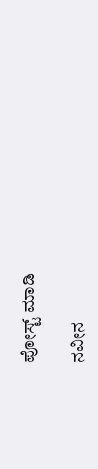ಪೋಸ್ಟ್‌ ಮಾಡಿ

ನವೀನ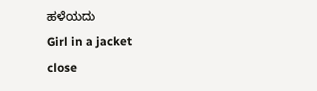ಹಳೆಯದು
Girl in a jacket
close